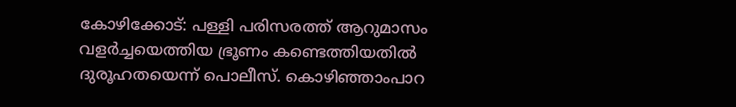കോഴിക്കോട്: പള്ളി പരിസരത്ത് ആറുമാസം വളർച്ചയെത്തിയ ഭ്രൂണം കണ്ടെത്തിയതിൽ ദുരൂഹതയെന്ന് പൊലീസ്. കൊഴിഞ്ഞാംപാറ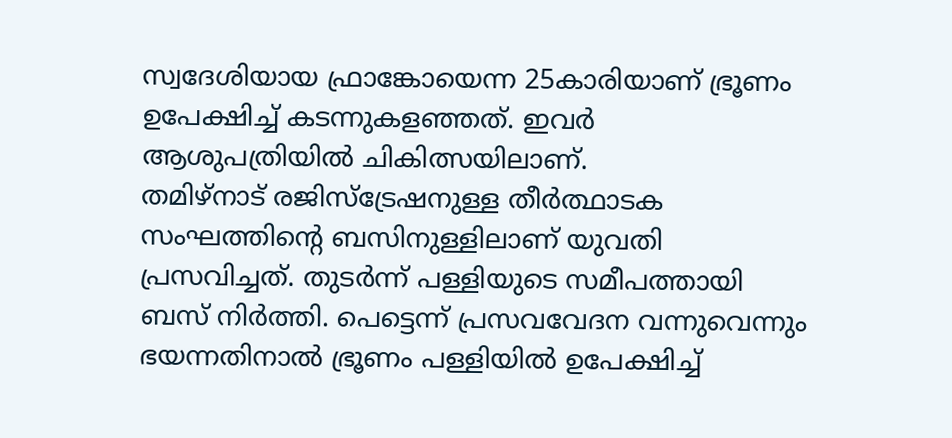സ്വദേശിയായ ഫ്രാങ്കോയെന്ന 25കാരിയാണ് ഭ്രൂണം ഉപേക്ഷിച്ച് കടന്നുകളഞ്ഞത്. ഇവർ ആശുപത്രിയിൽ ചികിത്സയിലാണ്.
തമിഴ്നാട് രജിസ്ട്രേഷനുള്ള തീർത്ഥാടക സംഘത്തിന്റെ ബസിനുള്ളിലാണ് യുവതി പ്രസവിച്ചത്. തുടർന്ന് പള്ളിയുടെ സമീപത്തായി ബസ് നിർത്തി. പെട്ടെന്ന് പ്രസവവേദന വന്നുവെന്നും ഭയന്നതിനാൽ ഭ്രൂണം പള്ളിയിൽ ഉപേക്ഷിച്ച്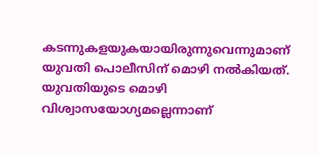കടന്നുകളയുകയായിരുന്നുവെന്നുമാണ് യുവതി പൊലീസിന് മൊഴി നൽകിയത്. യുവതിയുടെ മൊഴി വിശ്വാസയോഗ്യമല്ലെന്നാണ്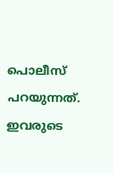പൊലീസ് പറയുന്നത്. ഇവരുടെ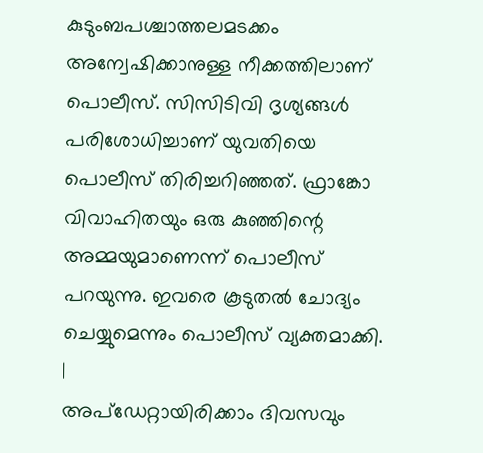കുടുംബപശ്ചാത്തലമടക്കം അന്വേഷിക്കാനുള്ള നീക്കത്തിലാണ് പൊലീസ്. സിസിടിവി ദൃശ്യങ്ങൾ പരിശോധിച്ചാണ് യുവതിയെ പൊലീസ് തിരിച്ചറിഞ്ഞത്. ഫ്രാങ്കോ വിവാഹിതയും ഒരു കുഞ്ഞിന്റെ അമ്മയുമാണെന്ന് പൊലീസ് പറയുന്നു. ഇവരെ കൂടുതൽ ചോദ്യം ചെയ്യുമെന്നും പൊലീസ് വ്യക്തമാക്കി.
|
അപ്ഡേറ്റായിരിക്കാം ദിവസവും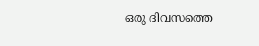ഒരു ദിവസത്തെ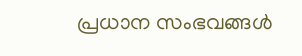പ്രധാന സംഭവങ്ങൾ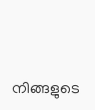നിങ്ങളുടെ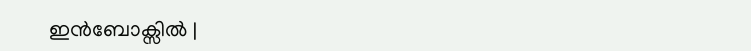ഇൻബോക്സിൽ |